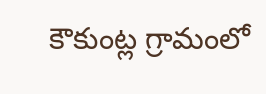కౌకుంట్ల గ్రామంలో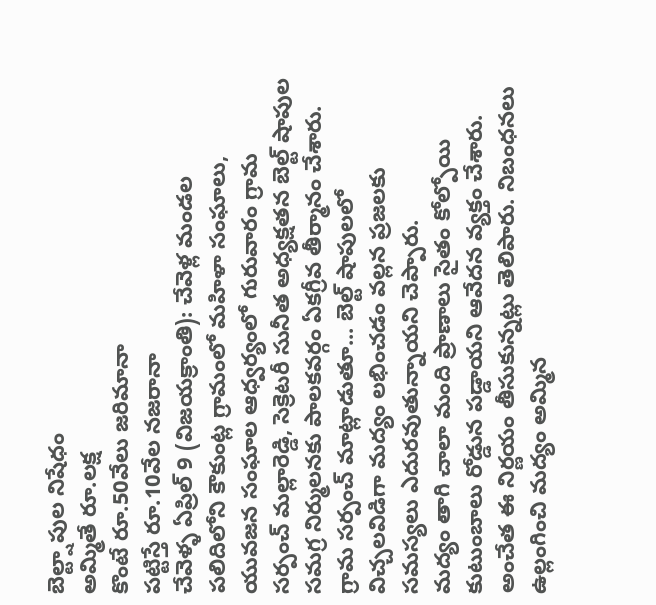బెల్ట్షాపుల నిషేధం
అమ్మితే రూ.లక్ష
కొంటే రూ.50వేలు జరిమానా
పట్టిస్తే రూ.10వేల నజరానా
చేవెళ్ళ ఏప్రిల్ 9 (విజయక్రాంతి): చేవెళ్ల మండల పలిదిలోని కౌకుంట్ల గ్రామంలో మహిళా సంఘాలు, యువజన సంఘాల ఆధ్వర్యంలో గురువారం గ్రామ సర్పంచ్ మల్లారెడ్డి, సెక్రెటరీ సునీత అధ్యక్షతన బెల్ట్ షాపుల సమగ్ర నిర్ములనకు పాలకవర్గం ఏకగ్రీవ తీర్మానం చేశారు. గ్రామ సర్పంచ్ మాట్లాడుతూ... బెల్ట్ షాపులలో విచ్చలవిడిగా మద్యం లభించడం వల్లన ప్రజలకు సమస్యలు ఎదురవుతున్నాయని చెప్పారు.
మద్యం తాగి చాలా మంది ప్రాణాలు సైతం కోల్పోయి కుటుంబాలు రోడ్డున పడ్డాయని ఆవేదన వ్యక్తం చేశారు. అంచేత ఈ నిర్ణయం తీసుకున్నట్లు తెలిపారు. నిబంధనలు ఉల్లంగించి మద్యం అమ్మిన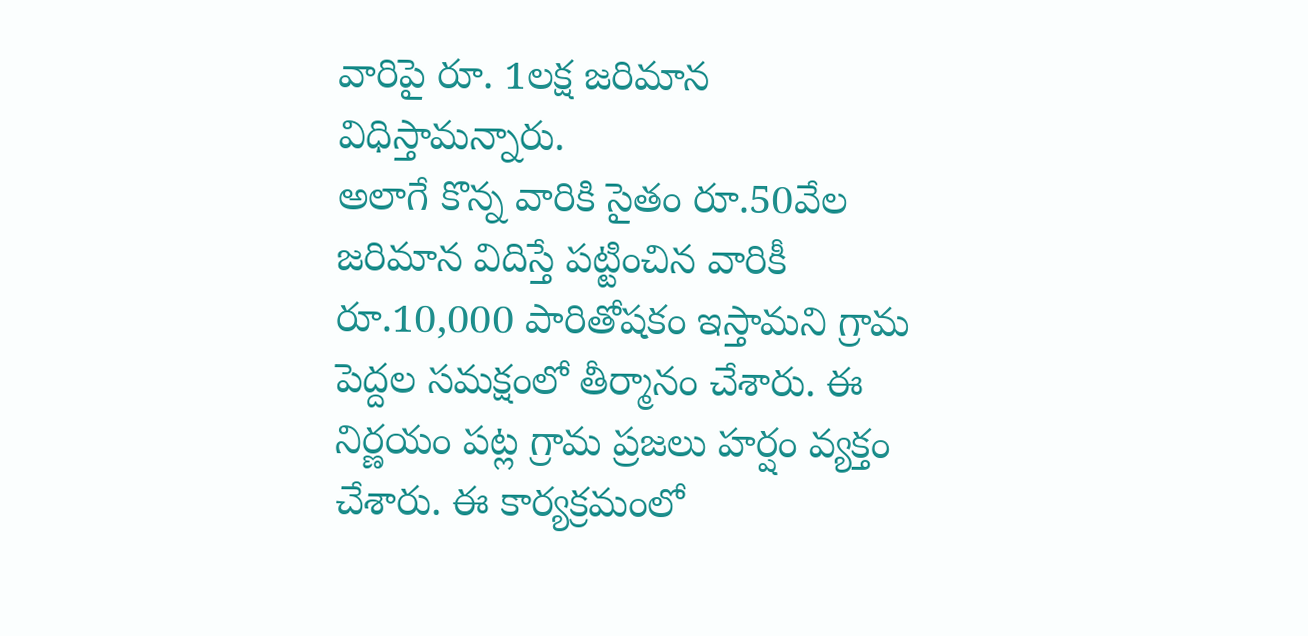వారిపై రూ. 1లక్ష జరిమాన విధిస్తామన్నారు.
అలాగే కొన్న వారికి సైతం రూ.50వేల జరిమాన విదిస్తే పట్టించిన వారికీ రూ.10,000 పారితోషకం ఇస్తామని గ్రామ పెద్దల సమక్షంలో తీర్మానం చేశారు. ఈ నిర్ణయం పట్ల గ్రామ ప్రజలు హర్షం వ్యక్తం చేశారు. ఈ కార్యక్రమంలో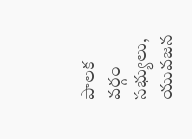పాలక వర్గం సభ్యులు, యువజన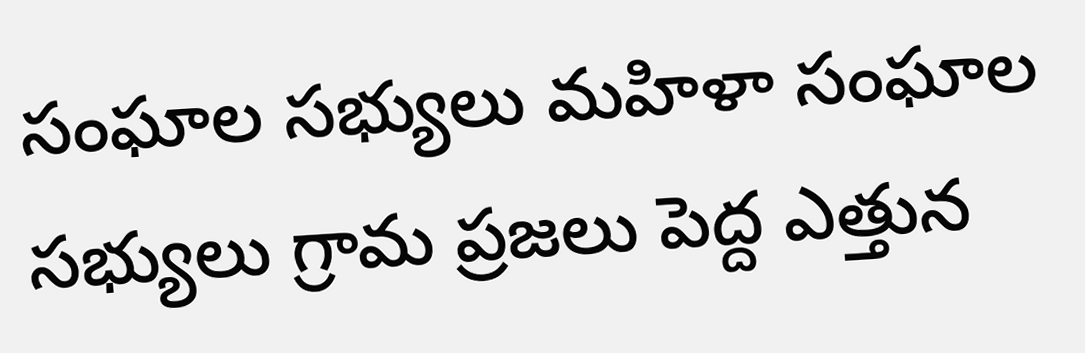సంఘాల సభ్యులు మహిళా సంఘాల సభ్యులు గ్రామ ప్రజలు పెద్ద ఎత్తున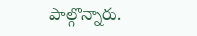పాల్గొన్నారు.